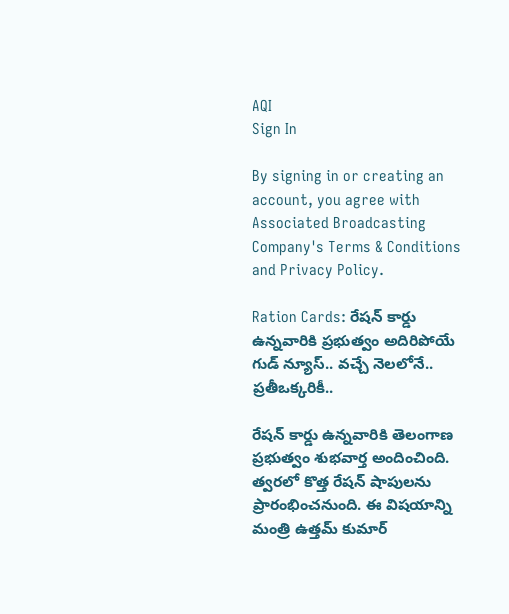AQI
Sign In

By signing in or creating an account, you agree with Associated Broadcasting Company's Terms & Conditions and Privacy Policy.

Ration Cards: రేషన్ కార్డు ఉన్నవారికి ప్రభుత్వం అదిరిపోయే గుడ్ న్యూస్.. వచ్చే నెలలోనే.. ప్రతీఒక్కరికీ..

రేషన్ కార్డు ఉన్నవారికి తెలంగాణ ప్రభుత్వం శుభవార్త అందించింది. త్వరలో కొత్త రేషన్ షాపులను ప్రారంభించనుంది. ఈ విషయాన్ని మంత్రి ఉత్తమ్ కుమార్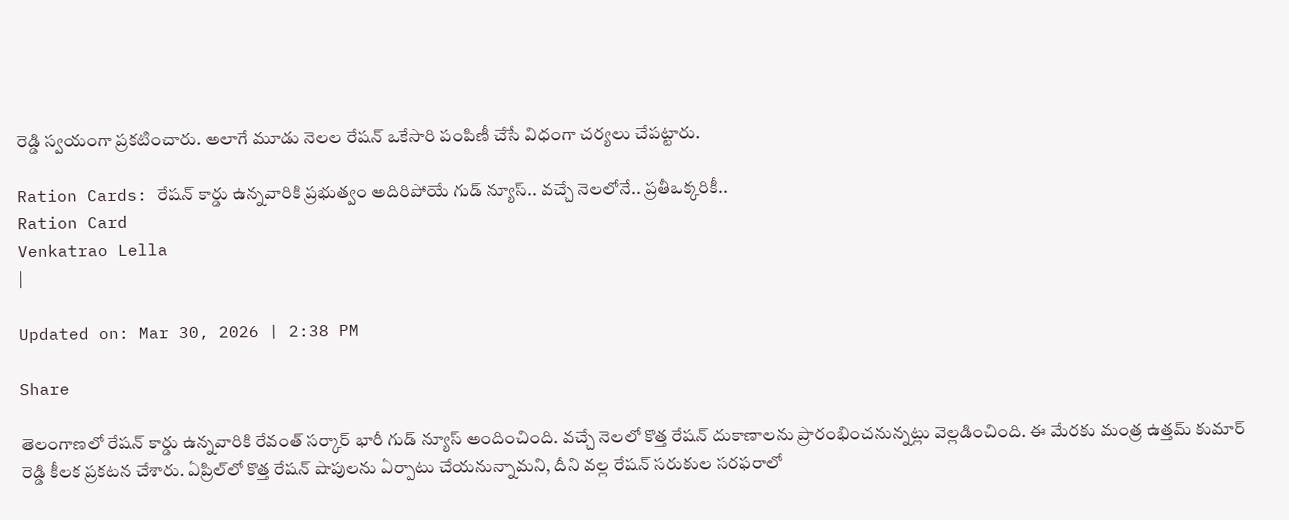రెడ్డి స్వయంగా ప్రకటించారు. అలాగే మూడు నెలల రేషన్ ఒకేసారి పంపిణీ చేసే విధంగా చర్యలు చేపట్టారు.

Ration Cards: రేషన్ కార్డు ఉన్నవారికి ప్రభుత్వం అదిరిపోయే గుడ్ న్యూస్.. వచ్చే నెలలోనే.. ప్రతీఒక్కరికీ..
Ration Card
Venkatrao Lella
|

Updated on: Mar 30, 2026 | 2:38 PM

Share

తెలంగాణలో రేషన్ కార్డు ఉన్నవారికి రేవంత్ సర్కార్ భారీ గుడ్ న్యూస్ అందించింది. వచ్చే నెలలో కొత్త రేషన్ దుకాణాలను ప్రారంభించనున్నట్లు వెల్లడించింది. ఈ మేరకు మంత్ర ఉత్తమ్ కుమార్ రెడ్డి కీలక ప్రకటన చేశారు. ఏప్రిల్‌లో కొత్త రేషన్ షాపులను ఏర్పాటు చేయనున్నామని, దీని వల్ల రేషన్ సరుకుల సరఫరాలో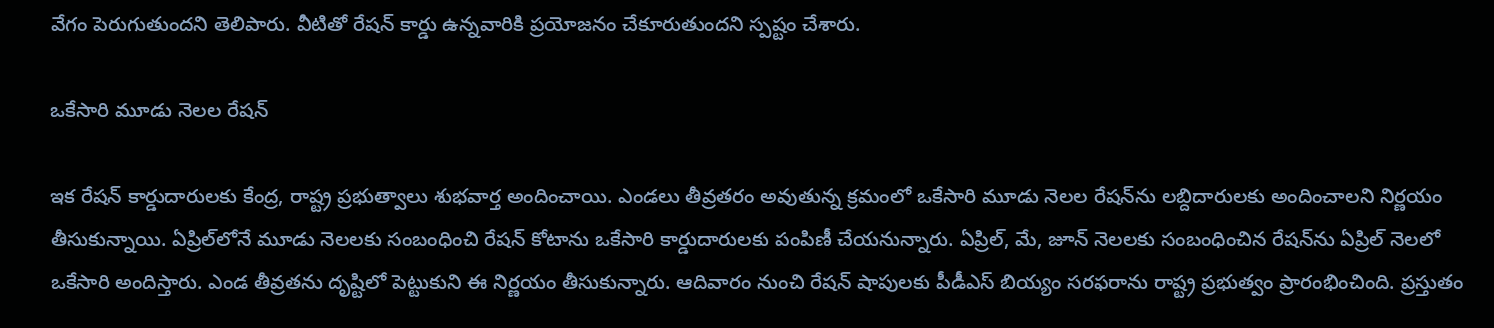వేగం పెరుగుతుందని తెలిపారు. వీటితో రేషన్ కార్డు ఉన్నవారికి ప్రయోజనం చేకూరుతుందని స్పష్టం చేశారు.

ఒకేసారి మూడు నెలల రేషన్

ఇక రేషన్ కార్డుదారులకు కేంద్ర, రాష్ట్ర ప్రభుత్వాలు శుభవార్త అందించాయి. ఎండలు తీవ్రతరం అవుతున్న క్రమంలో ఒకేసారి మూడు నెలల రేషన్‌ను లబ్దిదారులకు అందించాలని నిర్ణయం తీసుకున్నాయి. ఏప్రిల్‌లోనే మూడు నెలలకు సంబంధించి రేషన్ కోటాను ఒకేసారి కార్డుదారులకు పంపిణీ చేయనున్నారు. ఏప్రిల్, మే, జూన్ నెలలకు సంబంధించిన రేషన్‌ను ఏప్రిల్‌ నెలలో ఒకేసారి అందిస్తారు. ఎండ తీవ్రతను దృష్టిలో పెట్టుకుని ఈ నిర్ణయం తీసుకున్నారు. ఆదివారం నుంచి రేషన్ షాపులకు పీడీఎస్ బియ్యం సరఫరాను రాష్ట్ర ప్రభుత్వం ప్రారంభించింది. ప్రస్తుతం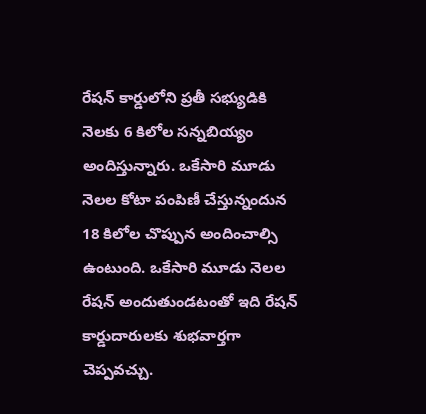రేషన్ కార్డులోని ప్రతీ సభ్యుడికి నెలకు 6 కిలోల సన్నబియ్యం అందిస్తున్నారు. ఒకేసారి మూడు నెలల కోటా పంపిణీ చేస్తున్నందున 18 కిలోల చొప్పున అందించాల్సి ఉంటుంది. ఒకేసారి మూడు నెలల రేషన్ అందుతుండటంతో ఇది రేషన్ కార్డుదారులకు శుభవార్తగా చెప్పవచ్చు.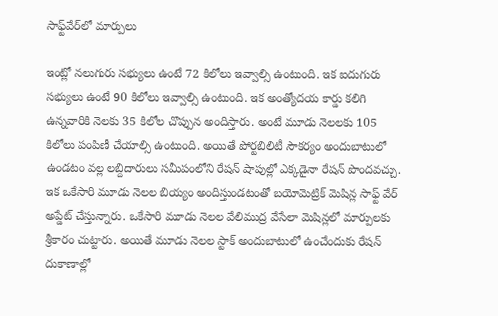సాఫ్ట్‌వేర్‌లో మార్పులు

ఇంట్లో నలుగురు సభ్యులు ఉంటే 72 కిలోలు ఇవ్వాల్సి ఉంటుంది. ఇక ఐదుగురు సభ్యులు ఉంటే 90 కిలోలు ఇవ్వాల్సి ఉంటుంది. ఇక అంత్యోదయ కార్డు కలిగి ఉన్నవారికి నెలకు 35 కిలోల చొప్పున అందిస్తారు. అంటే మూడు నెలలకు 105 కిలోలు పంపిణీ చేయాల్సి ఉంటుంది. అయితే పోర్టబిలిటీ సౌకర్యం అందుబాటులో ఉండటం వల్ల లబ్దిదారులు సమీపంలోని రేషన్ షాపుల్లో ఎక్కడైనా రేషన్ పొందవచ్చు. ఇక ఒకేసారి మూడు నెలల బియ్యం అందిస్తుండటంతో బయోమెట్రిక్ మెషిన్ల సాఫ్ట్ వేర్ అప్డేట్ చేస్తున్నారు. ఒకేసారి మూడు నెలల వేలిముద్ర వేసేలా మెషిన్లలో మార్పులకు శ్రీకారం చుట్టారు. అయితే మూడు నెలల స్టాక్ అందుబాటులో ఉంచేందుకు రేషన్ దుకాణాల్లో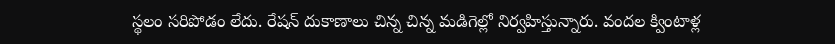స్థలం సరిపోడం లేదు. రేషన్ దుకాణాలు చిన్న చిన్న మడిగెల్లో నిర్వహిస్తున్నారు. వందల క్వింటాళ్ల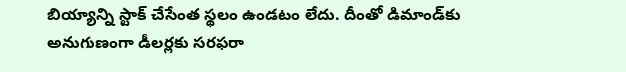బియ్యాన్ని స్టాక్ చేసేంత స్థలం ఉండటం లేదు. దీంతో డిమాండ్‌కు అనుగుణంగా డీలర్లకు సరఫరా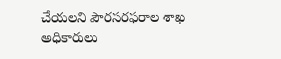చేయలని పౌరసరఫరాల శాఖ అధికారులు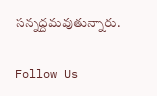సన్నద్దమవుతున్నారు.

Follow Us